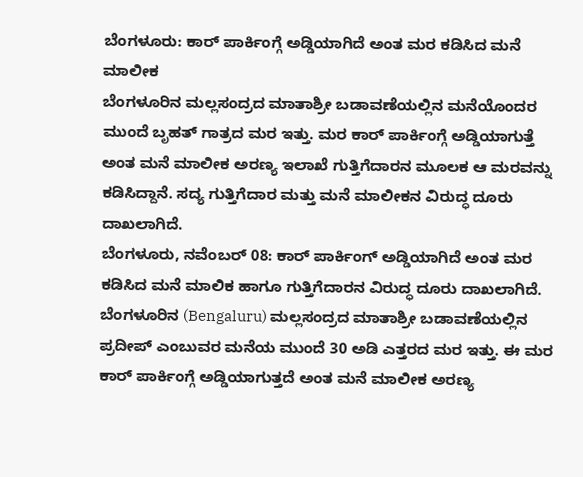ಬೆಂಗಳೂರು: ಕಾರ್ ಪಾರ್ಕಿಂಗ್ಗೆ ಅಡ್ಡಿಯಾಗಿದೆ ಅಂತ ಮರ ಕಡಿಸಿದ ಮನೆ ಮಾಲೀಕ
ಬೆಂಗಳೂರಿನ ಮಲ್ಲಸಂದ್ರದ ಮಾತಾಶ್ರೀ ಬಡಾವಣೆಯಲ್ಲಿನ ಮನೆಯೊಂದರ ಮುಂದೆ ಬೃಹತ್ ಗಾತ್ರದ ಮರ ಇತ್ತು. ಮರ ಕಾರ್ ಪಾರ್ಕಿಂಗ್ಗೆ ಅಡ್ಡಿಯಾಗುತ್ತೆ ಅಂತ ಮನೆ ಮಾಲೀಕ ಅರಣ್ಯ ಇಲಾಖೆ ಗುತ್ತಿಗೆದಾರನ ಮೂಲಕ ಆ ಮರವನ್ನು ಕಡಿಸಿದ್ದಾನೆ. ಸದ್ಯ ಗುತ್ತಿಗೆದಾರ ಮತ್ತು ಮನೆ ಮಾಲೀಕನ ವಿರುದ್ಧ ದೂರು ದಾಖಲಾಗಿದೆ.
ಬೆಂಗಳೂರು, ನವೆಂಬರ್ 08: ಕಾರ್ ಪಾರ್ಕಿಂಗ್ ಅಡ್ಡಿಯಾಗಿದೆ ಅಂತ ಮರ ಕಡಿಸಿದ ಮನೆ ಮಾಲಿಕ ಹಾಗೂ ಗುತ್ತಿಗೆದಾರನ ವಿರುದ್ಧ ದೂರು ದಾಖಲಾಗಿದೆ. ಬೆಂಗಳೂರಿನ (Bengaluru) ಮಲ್ಲಸಂದ್ರದ ಮಾತಾಶ್ರೀ ಬಡಾವಣೆಯಲ್ಲಿನ ಪ್ರದೀಪ್ ಎಂಬುವರ ಮನೆಯ ಮುಂದೆ 30 ಅಡಿ ಎತ್ತರದ ಮರ ಇತ್ತು. ಈ ಮರ ಕಾರ್ ಪಾರ್ಕಿಂಗ್ಗೆ ಅಡ್ಡಿಯಾಗುತ್ತದೆ ಅಂತ ಮನೆ ಮಾಲೀಕ ಅರಣ್ಯ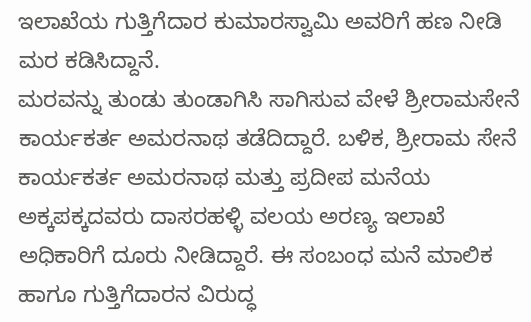ಇಲಾಖೆಯ ಗುತ್ತಿಗೆದಾರ ಕುಮಾರಸ್ವಾಮಿ ಅವರಿಗೆ ಹಣ ನೀಡಿ ಮರ ಕಡಿಸಿದ್ದಾನೆ.
ಮರವನ್ನು ತುಂಡು ತುಂಡಾಗಿಸಿ ಸಾಗಿಸುವ ವೇಳೆ ಶ್ರೀರಾಮಸೇನೆ ಕಾರ್ಯಕರ್ತ ಅಮರನಾಥ ತಡೆದಿದ್ದಾರೆ. ಬಳಿಕ, ಶ್ರೀರಾಮ ಸೇನೆ ಕಾರ್ಯಕರ್ತ ಅಮರನಾಥ ಮತ್ತು ಪ್ರದೀಪ ಮನೆಯ ಅಕ್ಕಪಕ್ಕದವರು ದಾಸರಹಳ್ಳಿ ವಲಯ ಅರಣ್ಯ ಇಲಾಖೆ ಅಧಿಕಾರಿಗೆ ದೂರು ನೀಡಿದ್ದಾರೆ. ಈ ಸಂಬಂಧ ಮನೆ ಮಾಲಿಕ ಹಾಗೂ ಗುತ್ತಿಗೆದಾರನ ವಿರುದ್ಧ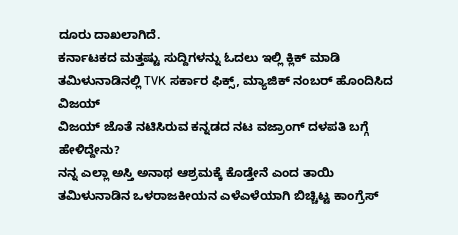ದೂರು ದಾಖಲಾಗಿದೆ.
ಕರ್ನಾಟಕದ ಮತ್ತಷ್ಟು ಸುದ್ದಿಗಳನ್ನು ಓದಲು ಇಲ್ಲಿ ಕ್ಲಿಕ್ ಮಾಡಿ
ತಮಿಳುನಾಡಿನಲ್ಲಿ TVK ಸರ್ಕಾರ ಫಿಕ್ಸ್, ಮ್ಯಾಜಿಕ್ ನಂಬರ್ ಹೊಂದಿಸಿದ ವಿಜಯ್
ವಿಜಯ್ ಜೊತೆ ನಟಿಸಿರುವ ಕನ್ನಡದ ನಟ ವಜ್ರಾಂಗ್ ದಳಪತಿ ಬಗ್ಗೆ ಹೇಳಿದ್ದೇನು?
ನನ್ನ ಎಲ್ಲಾ ಅಸ್ತಿ ಅನಾಥ ಆಶ್ರಮಕ್ಕೆ ಕೊಡ್ತೇನೆ ಎಂದ ತಾಯಿ
ತಮಿಳುನಾಡಿನ ಒಳರಾಜಕೀಯನ ಎಳೆಎಳೆಯಾಗಿ ಬಿಚ್ಚಿಟ್ಟ ಕಾಂಗ್ರೆಸ್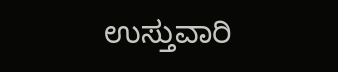ಉಸ್ತುವಾರಿ